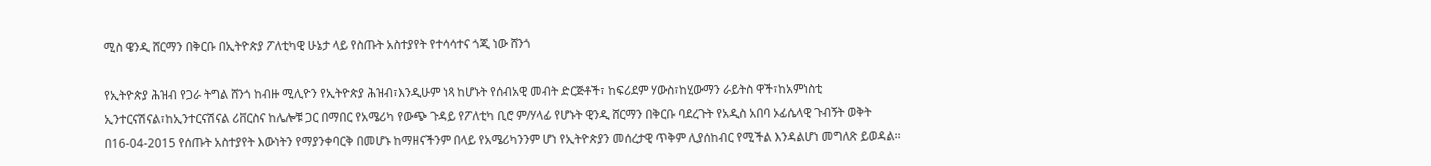ሚስ ዌንዲ ሸርማን በቅርቡ በኢትዮጵያ ፖለቲካዊ ሁኔታ ላይ የስጡት አስተያየት የተሳሳተና ጎጂ ነው ሸንጎ

የኢትዮጵያ ሕዝብ የጋራ ትግል ሸንጎ ከብዙ ሚሊዮን የኢትዮጵያ ሕዝብ፣እንዲሁም ነጻ ከሆኑት የሰብአዊ መብት ድርጅቶች፣ ከፍሪደም ሃውስ፣ከሂውማን ራይትስ ዋች፣ከአምነስቲ ኢንተርናሽናል፣ከኢንተርናሽናል ሪቨርስና ከሌሎቹ ጋር በማበር የአሜሪካ የውጭ ጉዳይ የፖለቲካ ቢሮ ም/ሃላፊ የሆኑት ዊንዲ ሸርማን በቅርቡ ባደረጉት የአዲስ አበባ ኦፊሴላዊ ጉብኝት ወቅት በ16-04-2015 የሰጡት አስተያየት እውነትን የማያንቀባርቅ በመሆኑ ከማዘናችንም በላይ የአሜሪካንንም ሆነ የኢትዮጵያን መሰረታዊ ጥቅም ሊያሰከብር የሚችል እንዳልሆነ መግለጽ ይወዳል፡፡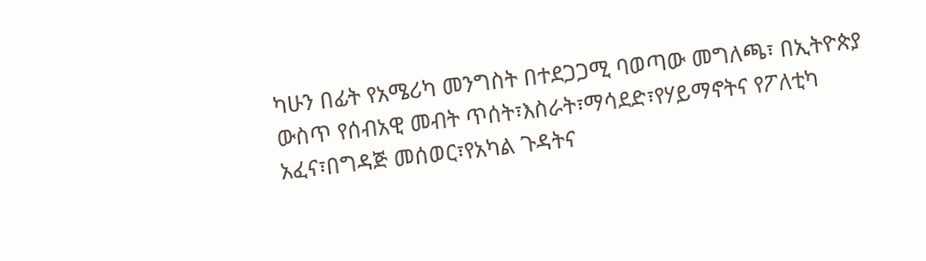ካሁን በፊት የአሜሪካ መንግስት በተደጋጋሚ ባወጣው መግለጫ፣ በኢትዮጵያ ውስጥ የሰብአዊ መብት ጥሰት፣እስራት፣ማሳደድ፣የሃይማኖትና የፖለቲካ አፈና፣በግዳጅ መሰወር፣የአካል ጉዳትና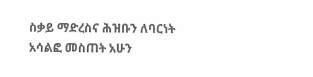ስቃይ ማድረስና ሕዝቡን ለባርነት አሳልፎ መስጠት አሁን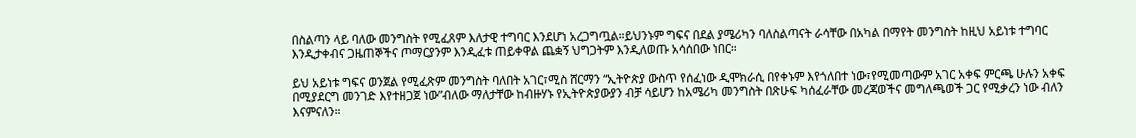በስልጣን ላይ ባለው መንግስት የሚፈጸም እለታዊ ተግባር እንደሆነ አረጋግጧል።ይህንኑም ግፍና በደል ያሜሪካን ባለስልጣናት ራሳቸው በአካል በማየት መንግስት ከዚህ አይነቱ ተግባር እንዲታቀብና ጋዜጠኞችና ጦማርያንም እንዲፈቱ ጠይቀዋል ጨቋኝ ህግጋትም እንዲለወጡ አሳሰበው ነበር።

ይህ አይነቱ ግፍና ወንጀል የሚፈጽም መንግስት ባለበት አገር፣ሚስ ሸርማን “ኢትዮጵያ ውስጥ የሰፈነው ዲሞክራሲ በየቀኑም እየጎለበተ ነው፣የሚመጣውም አገር አቀፍ ምርጫ ሁሉን አቀፍ በሚያደርግ መንገድ እየተዘጋጀ ነው”ብለው ማለታቸው ከብዙሃኑ የኢትዮጵያውያን ብቻ ሳይሆን ከአሜሪካ መንግስት በጽሁፍ ካሰፈራቸው መረጃወችና መግለጫወች ጋር የሚቃረን ነው ብለን እናምናለን።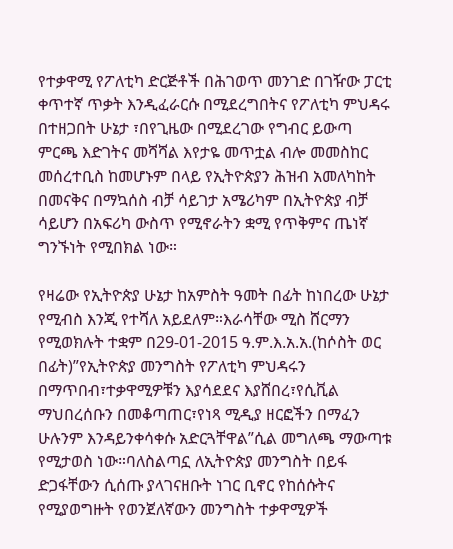የተቃዋሚ የፖለቲካ ድርጅቶች በሕገወጥ መንገድ በገዥው ፓርቲ ቀጥተኛ ጥቃት እንዲፈራርሱ በሚደረግበትና የፖለቲካ ምህዳሩ በተዘጋበት ሁኔታ ፣በየጊዜው በሚደረገው የግብር ይውጣ ምርጫ እድገትና መሻሻል እየታዬ መጥቷል ብሎ መመስከር መሰረተቢስ ከመሆኑም በላይ የኢትዮጵያን ሕዝብ አመለካከት በመናቅና በማኳሰስ ብቻ ሳይገታ አሜሪካም በኢትዮጵያ ብቻ ሳይሆን በአፍሪካ ውስጥ የሚኖራትን ቋሚ የጥቅምና ጤነኛ ግንኙነት የሚበክል ነው።

የዛሬው የኢትዮጵያ ሁኔታ ከአምስት ዓመት በፊት ከነበረው ሁኔታ የሚብስ እንጂ የተሻለ አይደለም።እራሳቸው ሚስ ሸርማን የሚወክሉት ተቋም በ29-01-2015 ዓ.ም.እ.አ.አ.(ከሶስት ወር በፊት)”የኢትዮጵያ መንግስት የፖለቲካ ምህዳሩን በማጥበብ፣ተቃዋሚዎቹን እያሳደደና እያሸበረ፣የሲቪል ማህበረሰቡን በመቆጣጠር፣የነጻ ሚዲያ ዘርፎችን በማፈን ሁሉንም እንዳይንቀሳቀሱ አድርጓቸዋል”ሲል መግለጫ ማውጣቱ የሚታወስ ነው።ባለስልጣኗ ለኢትዮጵያ መንግስት በይፋ ድጋፋቸውን ሲሰጡ ያላገናዘቡት ነገር ቢኖር የከሰሱትና የሚያወግዙት የወንጀለኛውን መንግስት ተቃዋሚዎች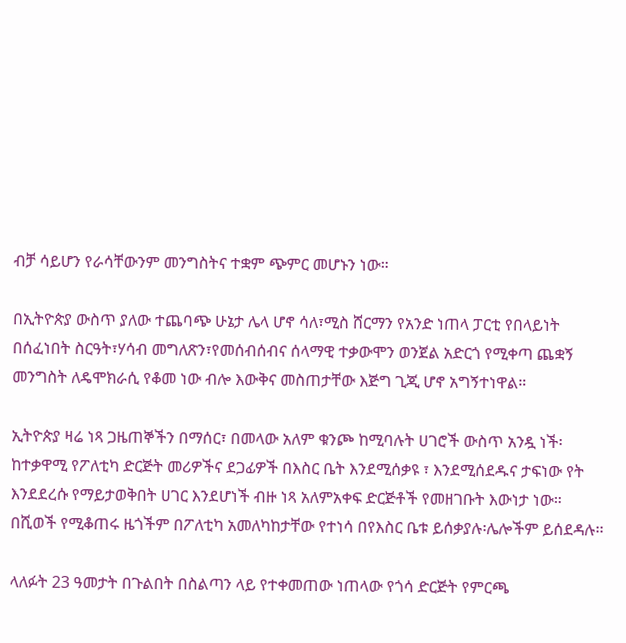ብቻ ሳይሆን የራሳቸውንም መንግስትና ተቋም ጭምር መሆኑን ነው።

በኢትዮጵያ ውስጥ ያለው ተጨባጭ ሁኔታ ሌላ ሆኖ ሳለ፣ሚስ ሸርማን የአንድ ነጠላ ፓርቲ የበላይነት በሰፈነበት ስርዓት፣ሃሳብ መግለጽን፣የመሰብሰብና ሰላማዊ ተቃውሞን ወንጀል አድርጎ የሚቀጣ ጨቋኝ መንግስት ለዴሞክራሲ የቆመ ነው ብሎ እውቅና መስጠታቸው እጅግ ጊጂ ሆኖ አግኝተነዋል።

ኢትዮጵያ ዛሬ ነጻ ጋዜጠኞችን በማሰር፣ በመላው አለም ቁንጮ ከሚባሉት ሀገሮች ውስጥ አንዷ ነች፡ከተቃዋሚ የፖለቲካ ድርጅት መሪዎችና ደጋፊዎች በእስር ቤት እንደሚሰቃዩ ፣ እንደሚሰደዱና ታፍነው የት እንደደረሱ የማይታወቅበት ሀገር እንደሆነች ብዙ ነጻ አለምአቀፍ ድርጅቶች የመዘገቡት እውነታ ነው። በሺወች የሚቆጠሩ ዜጎችም በፖለቲካ አመለካከታቸው የተነሳ በየእስር ቤቱ ይሰቃያሉ፡ሌሎችም ይሰደዳሉ፡፡

ላለፉት 23 ዓመታት በጉልበት በስልጣን ላይ የተቀመጠው ነጠላው የጎሳ ድርጅት የምርጫ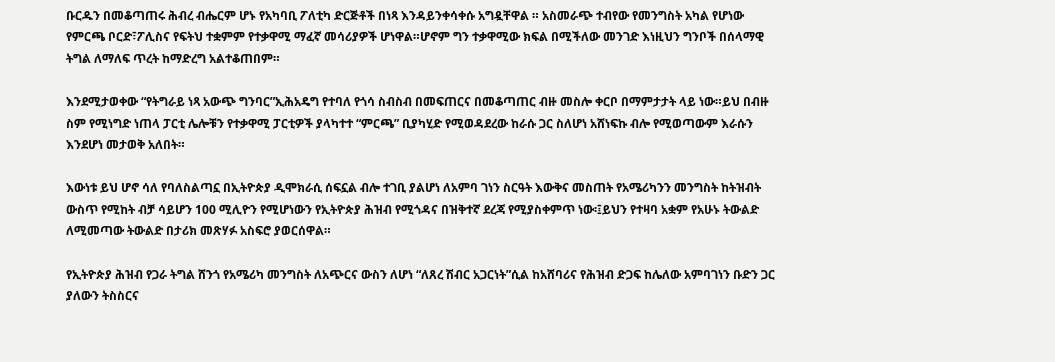ቡርዱን በመቆጣጠሩ ሕብረ ብሔርም ሆኑ የአካባቢ ፖለቲካ ድርጅቶች በነጻ እንዳይንቀሳቀሱ አግዷቸዋል ። አስመራጭ ተብየው የመንግስት አካል የሆነው የምርጫ ቦርድ፣ፖሊስና የፍትህ ተቋምም የተቃዋሚ ማፈኛ መሳሪያዎች ሆነዋል።ሆኖም ግን ተቃዋሚው ክፍል በሚችለው መንገድ እነዚህን ግንቦች በሰላማዊ ትግል ለማለፍ ጥረት ከማድረግ አልተቆጠበም።

እንደሚታወቀው “የትግራይ ነጻ አውጭ ግንባር”ኢሕአዴግ የተባለ የጎሳ ስብስብ በመፍጠርና በመቆጣጠር ብዙ መስሎ ቀርቦ በማምታታት ላይ ነው።ይህ በብዙ ስም የሚነግድ ነጠላ ፓርቲ ሌሎቹን የተቃዋሚ ፓርቲዎች ያላካተተ “ምርጫ” ቢያካሂድ የሚወዳደረው ከራሱ ጋር ስለሆነ አሸነፍኩ ብሎ የሚወጣውም እራሱን እንደሆነ መታወቅ አለበት።

እውነቱ ይህ ሆኖ ሳለ የባለስልጣኗ በኢትዮጵያ ዲሞክራሲ ሰፍኗል ብሎ ተገቢ ያልሆነ ለአምባ ገነን ስርዓት እውቅና መስጠት የአሜሪካንን መንግስት ከትዝብት ውስጥ የሚከት ብቻ ሳይሆን 100 ሚሊዮን የሚሆነውን የኢትዮጵያ ሕዝብ የሚጎዳና በዝቅተኛ ደረጃ የሚያስቀምጥ ነው፡፤ይህን የተዛባ አቋም የአሁኑ ትውልድ ለሚመጣው ትውልድ በታሪክ መጽሃፉ አስፍሮ ያወርሰዋል።

የኢትዮጵያ ሕዝብ የጋራ ትግል ሸንጎ የአሜሪካ መንግስት ለአጭርና ውስን ለሆነ “ለጸረ ሽብር አጋርነት”ሲል ከአሸባሪና የሕዝብ ድጋፍ ከሌለው አምባገነን ቡድን ጋር ያለውን ትስስርና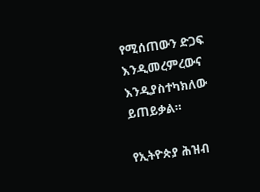የሚሰጠውን ድጋፍ እንዲመረምረውና እንዲያስተካክለው ይጠይቃል።

የኢትዮጵያ ሕዝብ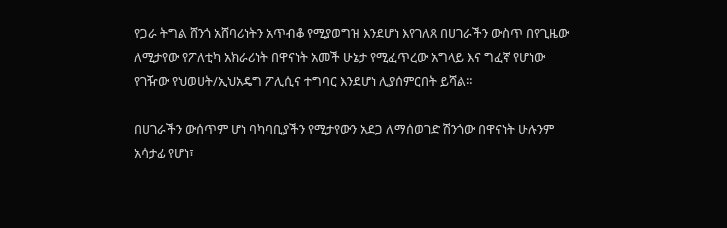የጋራ ትግል ሸንጎ አሸባሪነትን አጥብቆ የሚያወግዝ እንደሆነ እየገለጸ በሀገራችን ውስጥ በየጊዜው ለሚታየው የፖለቲካ አክራሪነት በዋናነት አመች ሁኔታ የሚፈጥረው አግላይ እና ግፈኛ የሆነው የገዥው የህወሀት/ኢህአዴግ ፖሊሲና ተግባር እንደሆነ ሊያሰምርበት ይሻል።

በሀገራችን ውሰጥም ሆነ ባካባቢያችን የሚታየውን አደጋ ለማሰወገድ ሽንጎው በዋናነት ሁሉንም አሳታፊ የሆነ፣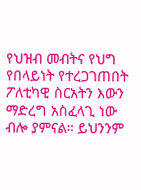የህዝብ መብትና የህግ የበላይነት የተረጋገጠበት ፖለቲካዊ ስርአትን እውን ማድረግ አስፈላጊ ነው ብሎ ያምናል። ይህንንም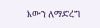እውን ለማድረግ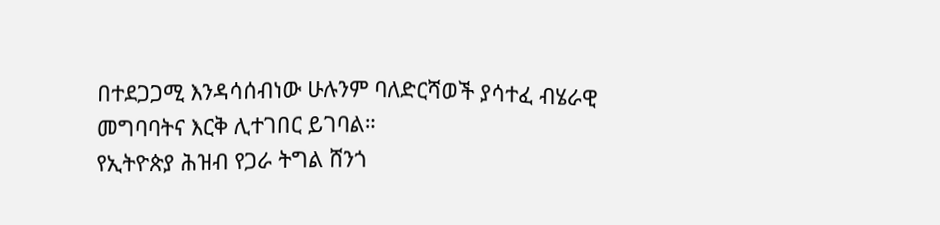በተደጋጋሚ እንዳሳሰብነው ሁሉንም ባለድርሻወች ያሳተፈ ብሄራዊ መግባባትና እርቅ ሊተገበር ይገባል።
የኢትዮጵያ ሕዝብ የጋራ ትግል ሸንጎ